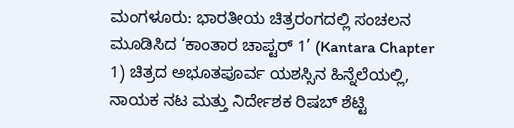ಮಂಗಳೂರು: ಭಾರತೀಯ ಚಿತ್ರರಂಗದಲ್ಲಿ ಸಂಚಲನ ಮೂಡಿಸಿದ ‘ಕಾಂತಾರ ಚಾಪ್ಟರ್ 1’ (Kantara Chapter 1) ಚಿತ್ರದ ಅಭೂತಪೂರ್ವ ಯಶಸ್ಸಿನ ಹಿನ್ನೆಲೆಯಲ್ಲಿ, ನಾಯಕ ನಟ ಮತ್ತು ನಿರ್ದೇಶಕ ರಿಷಬ್ ಶೆಟ್ಟಿ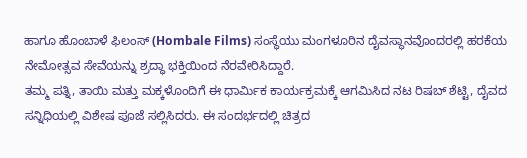ಹಾಗೂ ಹೊಂಬಾಳೆ ಫಿಲಂಸ್ (Hombale Films) ಸಂಸ್ಥೆಯು ಮಂಗಳೂರಿನ ದೈವಸ್ಥಾನವೊಂದರಲ್ಲಿ ಹರಕೆಯ ನೇಮೋತ್ಸವ ಸೇವೆಯನ್ನು ಶ್ರದ್ಧಾ ಭಕ್ತಿಯಿಂದ ನೆರವೇರಿಸಿದ್ದಾರೆ.
ತಮ್ಮ ಪತ್ನಿ, ತಾಯಿ ಮತ್ತು ಮಕ್ಕಳೊಂದಿಗೆ ಈ ಧಾರ್ಮಿಕ ಕಾರ್ಯಕ್ರಮಕ್ಕೆ ಆಗಮಿಸಿದ ನಟ ರಿಷಬ್ ಶೆಟ್ಟಿ, ದೈವದ ಸನ್ನಿಧಿಯಲ್ಲಿ ವಿಶೇಷ ಪೂಜೆ ಸಲ್ಲಿಸಿದರು. ಈ ಸಂದರ್ಭದಲ್ಲಿ ಚಿತ್ರದ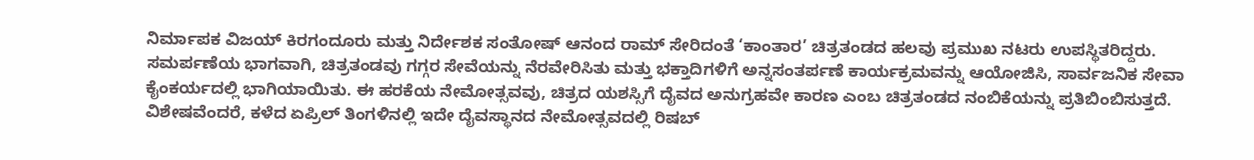ನಿರ್ಮಾಪಕ ವಿಜಯ್ ಕಿರಗಂದೂರು ಮತ್ತು ನಿರ್ದೇಶಕ ಸಂತೋಷ್ ಆನಂದ ರಾಮ್ ಸೇರಿದಂತೆ ‘ಕಾಂತಾರ’ ಚಿತ್ರತಂಡದ ಹಲವು ಪ್ರಮುಖ ನಟರು ಉಪಸ್ಥಿತರಿದ್ದರು.
ಸಮರ್ಪಣೆಯ ಭಾಗವಾಗಿ, ಚಿತ್ರತಂಡವು ಗಗ್ಗರ ಸೇವೆಯನ್ನು ನೆರವೇರಿಸಿತು ಮತ್ತು ಭಕ್ತಾದಿಗಳಿಗೆ ಅನ್ನಸಂತರ್ಪಣೆ ಕಾರ್ಯಕ್ರಮವನ್ನು ಆಯೋಜಿಸಿ, ಸಾರ್ವಜನಿಕ ಸೇವಾ ಕೈಂಕರ್ಯದಲ್ಲಿ ಭಾಗಿಯಾಯಿತು. ಈ ಹರಕೆಯ ನೇಮೋತ್ಸವವು, ಚಿತ್ರದ ಯಶಸ್ಸಿಗೆ ದೈವದ ಅನುಗ್ರಹವೇ ಕಾರಣ ಎಂಬ ಚಿತ್ರತಂಡದ ನಂಬಿಕೆಯನ್ನು ಪ್ರತಿಬಿಂಬಿಸುತ್ತದೆ.
ವಿಶೇಷವೆಂದರೆ, ಕಳೆದ ಏಪ್ರಿಲ್ ತಿಂಗಳಿನಲ್ಲಿ ಇದೇ ದೈವಸ್ಥಾನದ ನೇಮೋತ್ಸವದಲ್ಲಿ ರಿಷಬ್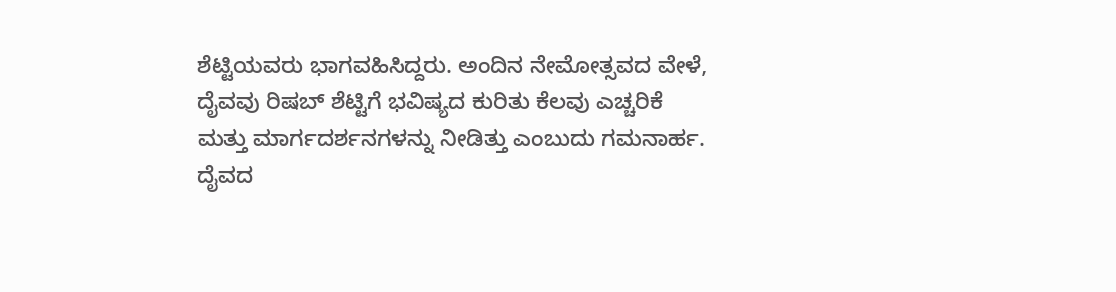ಶೆಟ್ಟಿಯವರು ಭಾಗವಹಿಸಿದ್ದರು. ಅಂದಿನ ನೇಮೋತ್ಸವದ ವೇಳೆ, ದೈವವು ರಿಷಬ್ ಶೆಟ್ಟಿಗೆ ಭವಿಷ್ಯದ ಕುರಿತು ಕೆಲವು ಎಚ್ಚರಿಕೆ ಮತ್ತು ಮಾರ್ಗದರ್ಶನಗಳನ್ನು ನೀಡಿತ್ತು ಎಂಬುದು ಗಮನಾರ್ಹ. ದೈವದ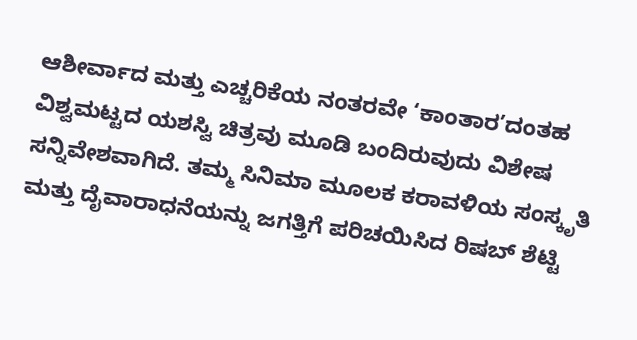ಆಶೀರ್ವಾದ ಮತ್ತು ಎಚ್ಚರಿಕೆಯ ನಂತರವೇ ‘ಕಾಂತಾರ’ದಂತಹ ವಿಶ್ವಮಟ್ಟದ ಯಶಸ್ವಿ ಚಿತ್ರವು ಮೂಡಿ ಬಂದಿರುವುದು ವಿಶೇಷ ಸನ್ನಿವೇಶವಾಗಿದೆ. ತಮ್ಮ ಸಿನಿಮಾ ಮೂಲಕ ಕರಾವಳಿಯ ಸಂಸ್ಕೃತಿ ಮತ್ತು ದೈವಾರಾಧನೆಯನ್ನು ಜಗತ್ತಿಗೆ ಪರಿಚಯಿಸಿದ ರಿಷಬ್ ಶೆಟ್ಟಿ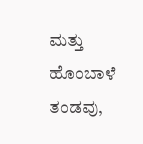ಮತ್ತು ಹೊಂಬಾಳೆ ತಂಡವು,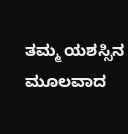ತಮ್ಮ ಯಶಸ್ಸಿನ ಮೂಲವಾದ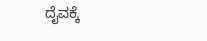ದೈವಕ್ಕೆ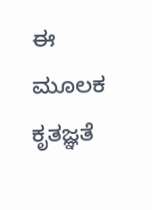ಈ ಮೂಲಕ ಕೃತಜ್ಞತೆ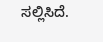ಸಲ್ಲಿಸಿದೆ.